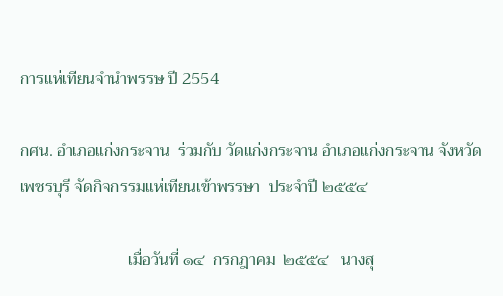การแห่เทียนจำนำพรรษ ปี 2554

กศน. อำเภอแก่งกระจาน  ร่วมกับ วัดแก่งกระจาน อำเภอแก่งกระจาน จังหวัดเพชรบุรี จัดกิจกรรมแห่เทียนเข้าพรรษา  ประจำปี ๒๕๕๔

                          เมื่อวันที่ ๑๔  กรกฎาคม  ๒๕๕๔   นางสุ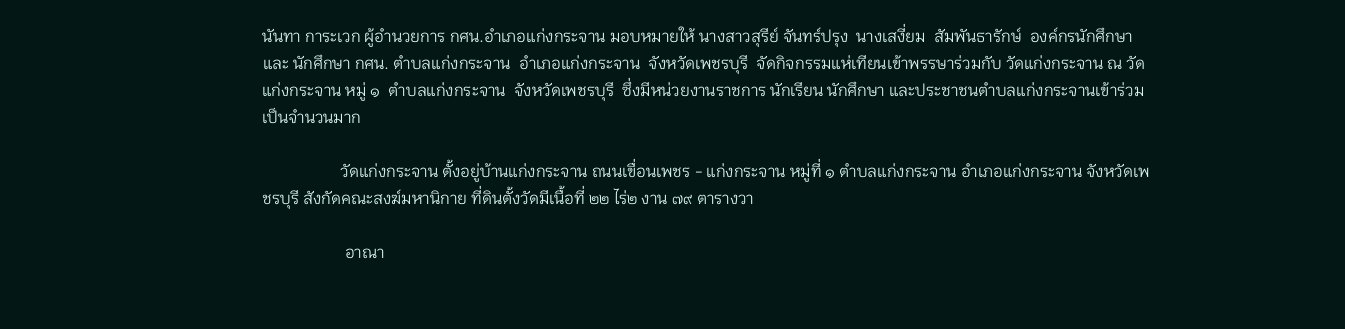นันทา การะเวก ผู้อำนวยการ กศน.อำเภอแก่งกระจาน มอบหมายให้ นางสาวสุรีย์ จันทร์ปรุง  นางเสงี่ยม  สัมพันธารักษ์  องค์กรนักศึกษา และ นักศึกษา กศน. ตำบลแก่งกระจาน  อำเภอแก่งกระจาน  จังหวัดเพชรบุรี  จัดกิจกรรมแห่เทียนเข้าพรรษาร่วมกับ วัดแก่งกระจาน ณ วัดแก่งกระจาน หมู่ ๑  ตำบลแก่งกระจาน  จังหวัดเพชรบุรี  ซึ่งมีหน่วยงานราชการ นักเรียน นักศึกษา และประชาชนตำบลแก่งกระจานเข้าร่วมเป็นจำนวนมาก

                   วัดแก่งกระจาน ตั้งอยู่บ้านแก่งกระจาน ถนนเขื่อนเพชร - แก่งกระจาน หมู่ที่ ๑ ตำบลแก่งกระจาน อำเภอแก่งกระจาน จังหวัดเพชรบุรี สังกัดคณะสงฆ์มหานิกาย ที่ดินตั้งวัดมีเนื้อที่ ๒๒ ไร่๒ งาน ๗๙ ตารางวา

                    อาณา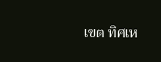เขต ทิศเห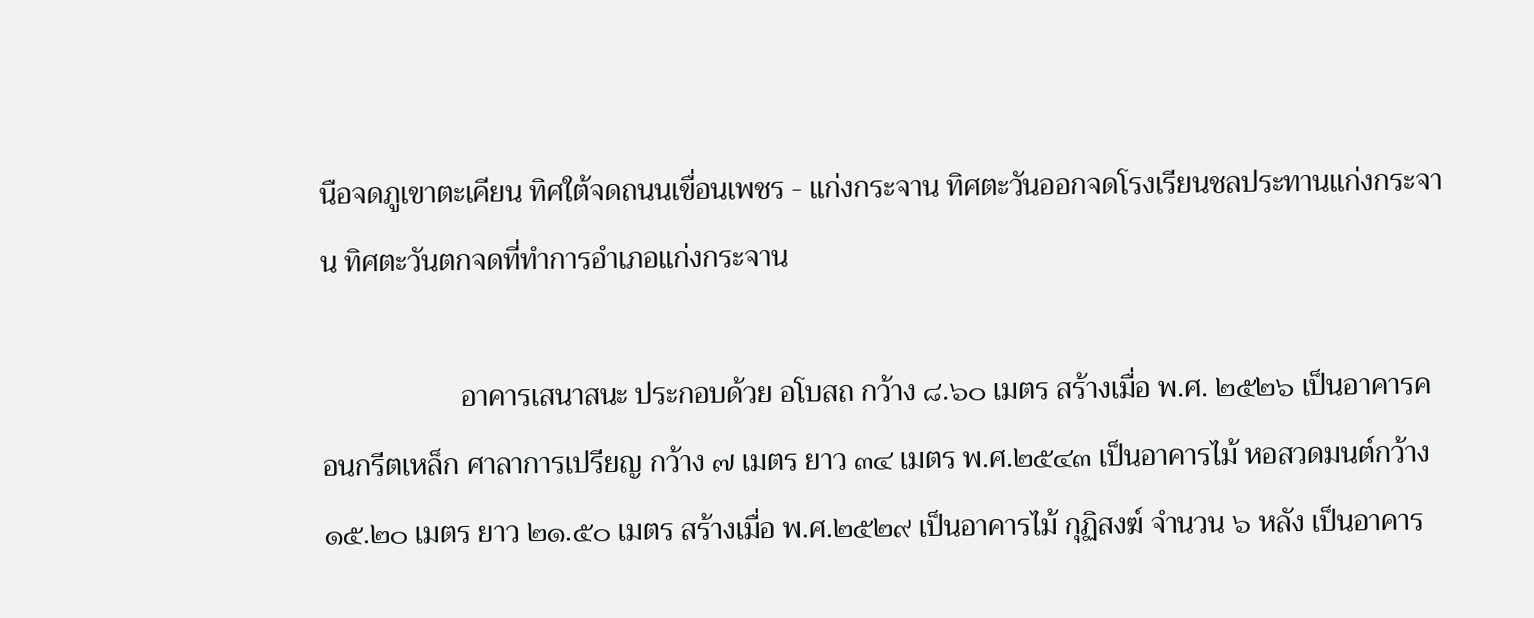นือจดภูเขาตะเคียน ทิศใต้จดถนนเขื่อนเพชร - แก่งกระจาน ทิศตะวันออกจดโรงเรียนชลประทานแก่งกระจาน ทิศตะวันตกจดที่ทำการอำเภอแก่งกระจาน

                   อาคารเสนาสนะ ประกอบด้วย อโบสถ กว้าง ๘.๖๐ เมตร สร้างเมื่อ พ.ศ. ๒๕๒๖ เป็นอาคารคอนกรีตเหล็ก ศาลาการเปรียญ กว้าง ๗ เมตร ยาว ๓๔ เมตร พ.ศ.๒๕๔๓ เป็นอาคารไม้ หอสวดมนต์กว้าง ๑๕.๒๐ เมตร ยาว ๒๑.๕๐ เมตร สร้างเมื่อ พ.ศ.๒๕๒๙ เป็นอาคารไม้ กุฏิสงฆ์ จำนวน ๖ หลัง เป็นอาคาร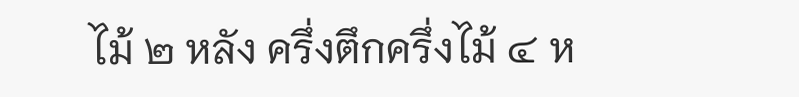ไม้ ๒ หลัง ครึ่งตึกครึ่งไม้ ๔ ห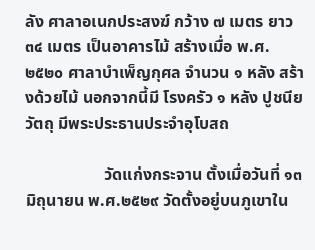ลัง ศาลาอเนกประสงฆ์ กว้าง ๗ เมตร ยาว ๓๔ เมตร เป็นอาคารไม้ สร้างเมื่อ พ.ศ. ๒๕๒๐ ศาลาบำเพ็ญกุศล จำนวน ๑ หลัง สร้างด้วยไม้ นอกจากนี้มี โรงครัว ๑ หลัง ปูชนียวัตถุ มีพระประธานประจำอุโบสถ

                   วัดแก่งกระจาน ตั้งเมื่อวันที่ ๑๓ มิถุนายน พ.ศ.๒๕๒๙ วัดตั้งอยู่บนภูเขาใน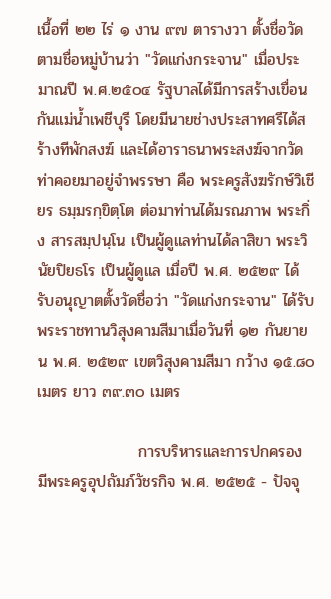เนื้อที่ ๒๒ ไร่ ๑ งาน ๙๗ ตารางวา ตั้งชื่อวัดตามชื่อหมู่บ้านว่า "วัดแก่งกระจาน" เมื่อประมาณปี พ.ศ.๒๕๐๔ รัฐบาลได้มีการสร้างเขื่อนกันแม่น้ำเพชีบุรี โดยมีนายช่างประสาทศรีได้สร้างทีพักสงฆ์ และได้อาราธนาพระสงฆ์จากวัดท่าคอยมาอยู่จำพรรษา คือ พระครูสังฆรักษ์วิเชียร ธมฺมรกฺขิตฺโต ต่อมาท่านได้มรณภาพ พระกิ่ง สารสมฺปนฺโน เป็นผู้ดูแลท่านได้ลาสิขา พระวินัยปิยธโร เป็นผู้ดูแล เมื่อปี พ.ศ. ๒๕๒๙ ได้รับอนุญาตตั้งวัดชื่อว่า "วัดแก่งกระจาน" ได้รับพระราชทานวิสุงคามสีมาเมื่อวันที่ ๑๒ กันยายน พ.ศ. ๒๕๒๙ เขตวิสุงคามสีมา กว้าง ๑๕.๘๐ เมตร ยาว ๓๙.๓๐ เมตร

                  การบริหารและการปกครอง มีพระครูอุปถัมภ์วัชรกิจ พ.ศ. ๒๕๒๕ - ปัจจุ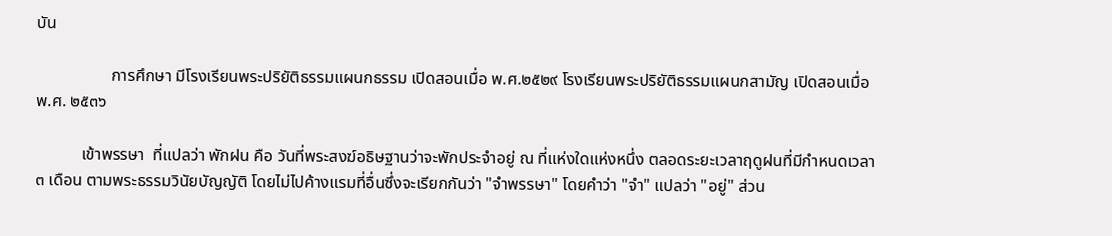บัน

                  การศึกษา มีโรงเรียนพระปริยัติธรรมแผนกธรรม เปิดสอนเมื่อ พ.ศ.๒๕๒๙ โรงเรียนพระปริยัติธรรมแผนกสามัญ เปิดสอนเมื่อ พ.ศ. ๒๕๓๖

           เข้าพรรษา  ที่แปลว่า พักฝน คือ วันที่พระสงฆ์อธิษฐานว่าจะพักประจำอยู่ ณ ที่แห่งใดแห่งหนึ่ง ตลอดระยะเวลาฤดูฝนที่มีกำหนดเวลา ๓ เดือน ตามพระธรรมวินัยบัญญัติ โดยไม่ไปค้างแรมที่อื่นซึ่งจะเรียกกันว่า "จำพรรษา" โดยคำว่า "จำ" แปลว่า "อยู่" ส่วน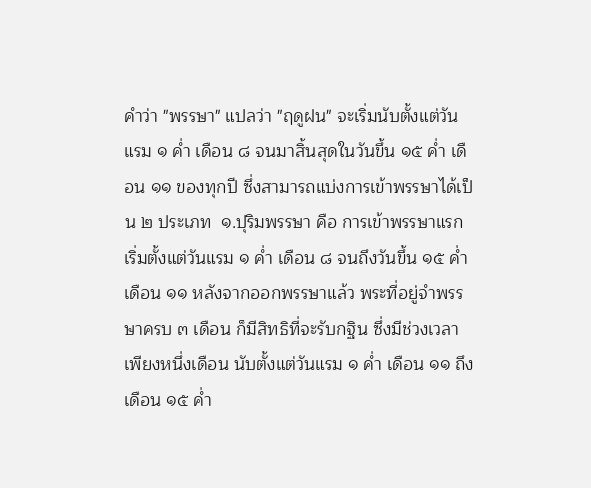คำว่า "พรรษา" แปลว่า "ฤดูฝน" จะเริ่มนับตั้งแต่วันแรม ๑ ค่ำ เดือน ๘ จนมาสิ้นสุดในวันขึ้น ๑๕ ค่ำ เดือน ๑๑ ของทุกปี ซึ่งสามารถแบ่งการเข้าพรรษาได้เป็น ๒ ประเภท  ๑.ปุริมพรรษา คือ การเข้าพรรษาแรก เริ่มตั้งแต่วันแรม ๑ ค่ำ เดือน ๘ จนถึงวันขึ้น ๑๕ ค่ำ เดือน ๑๑ หลังจากออกพรรษาแล้ว พระที่อยู่จำพรรษาครบ ๓ เดือน ก็มีสิทธิที่จะรับกฐิน ซึ่งมีช่วงเวลาเพียงหนึ่งเดือน นับตั้งแต่วันแรม ๑ ค่ำ เดือน ๑๑ ถึงเดือน ๑๕ ค่ำ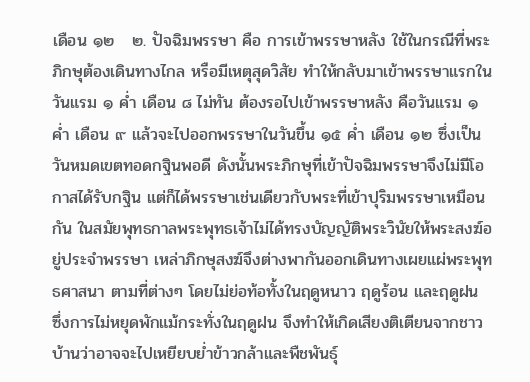เดือน ๑๒   ๒. ปัจฉิมพรรษา คือ การเข้าพรรษาหลัง ใช้ในกรณีที่พระภิกษุต้องเดินทางไกล หรือมีเหตุสุดวิสัย ทำให้กลับมาเข้าพรรษาแรกในวันแรม ๑ ค่ำ เดือน ๘ ไม่ทัน ต้องรอไปเข้าพรรษาหลัง คือวันแรม ๑ ค่ำ เดือน ๙ แล้วจะไปออกพรรษาในวันขึ้น ๑๕ ค่ำ เดือน ๑๒ ซึ่งเป็นวันหมดเขตทอดกฐินพอดี ดังนั้นพระภิกษุที่เข้าปัจฉิมพรรษาจึงไม่มีโอกาสได้รับกฐิน แต่ก็ได้พรรษาเช่นเดียวกับพระที่เข้าปุริมพรรษาเหมือนกัน ในสมัยพุทธกาลพระพุทธเจ้าไม่ได้ทรงบัญญัติพระวินัยให้พระสงฆ์อยู่ประจำพรรษา เหล่าภิกษุสงฆ์จึงต่างพากันออกเดินทางเผยแผ่พระพุทธศาสนา ตามที่ต่างๆ โดยไม่ย่อท้อทั้งในฤดูหนาว ฤดูร้อน และฤดูฝน ซึ่งการไม่หยุดพักแม้กระทั่งในฤดูฝน จึงทำให้เกิดเสียงติเตียนจากชาวบ้านว่าอาจจะไปเหยียบย่ำข้าวกล้าและพืชพันธุ์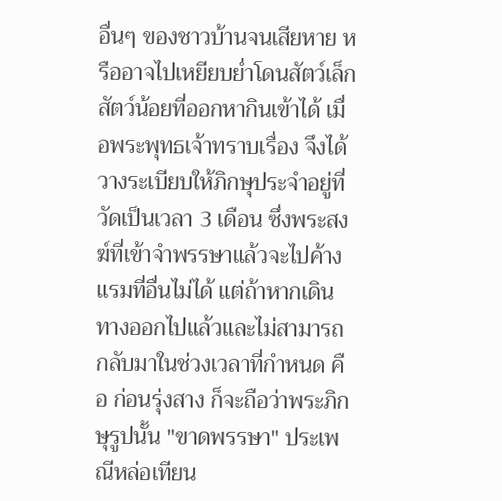อื่นๆ ของชาวบ้านจนเสียหาย หรืออาจไปเหยียบย่ำโดนสัตว์เล็กสัตว์น้อยที่ออกหากินเข้าได้ เมื่อพระพุทธเจ้าทราบเรื่อง จึงได้วางระเบียบให้ภิกษุประจำอยู่ที่วัดเป็นเวลา 3 เดือน ซึ่งพระสงฆ์ที่เข้าจำพรรษาแล้วจะไปค้างแรมที่อื่นไม่ได้ แต่ถ้าหากเดินทางออกไปแล้วและไม่สามารถกลับมาในช่วงเวลาที่กำหนด คือ ก่อนรุ่งสาง ก็จะถือว่าพระภิกษุรูปนั้น "ขาดพรรษา" ประเพณีหล่อเทียน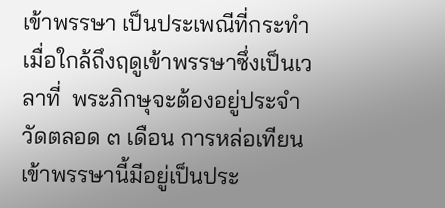เข้าพรรษา เป็นประเพณีที่กระทำเมื่อใกล้ถึงฤดูเข้าพรรษาซึ่งเป็นเวลาที่  พระภิกษุจะต้องอยู่ประจำวัดตลอด ๓ เดือน การหล่อเทียนเข้าพรรษานี้มีอยู่เป็นประ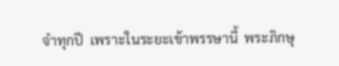จำทุกปี  เพราะในระยะเข้าพรรษานี้  พระภิกษุ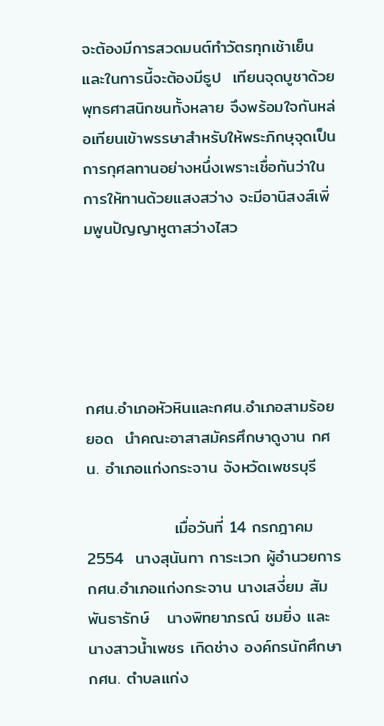จะต้องมีการสวดมนต์ทำวัตรทุกเช้าเย็นและในการนี้จะต้องมีธูป  เทียนจุดบูชาด้วย พุทธศาสนิกชนทั้งหลาย จึงพร้อมใจกันหล่อเทียนเข้าพรรษาสำหรับให้พระภิกษุจุดเป็นการกุศลทานอย่างหนึ่งเพราะเชื่อกันว่าในการให้ทานด้วยแสงสว่าง จะมีอานิสงส์เพิ่มพูนปัญญาหูตาสว่างไสว





กศน.อำเภอหัวหินและกศน.อำเภอสามร้อยยอด  นำคณะอาสาสมัครศึกษาดูงาน กศน. อำเภอแก่งกระจาน จังหวัดเพชรบุรี

               เมื่อวันที่ 14 กรกฎาคม  2554  นางสุนันทา การะเวก ผู้อำนวยการ กศน.อำเภอแก่งกระจาน นางเสงี่ยม สัมพันธารักษ์   นางพิทยาภรณ์ ชมยิ่ง และนางสาวน้ำเพชร เกิดช่าง องค์กรนักศึกษา กศน. ตำบลแก่ง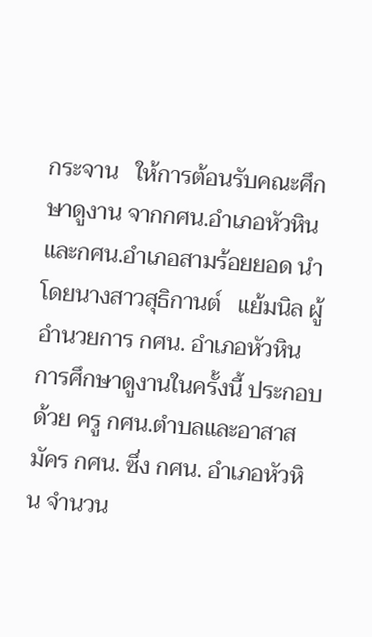กระจาน   ให้การต้อนรับคณะศึกษาดูงาน จากกศน.อำเภอหัวหินและกศน.อำเภอสามร้อยยอด นำโดยนางสาวสุธิกานต์   แย้มนิล ผู้อำนวยการ กศน. อำเภอหัวหิน การศึกษาดูงานในครั้งนี้ ประกอบด้วย ครู กศน.ตำบลและอาสาสมัคร กศน. ซึ่ง กศน. อำเภอหัวหิน จำนวน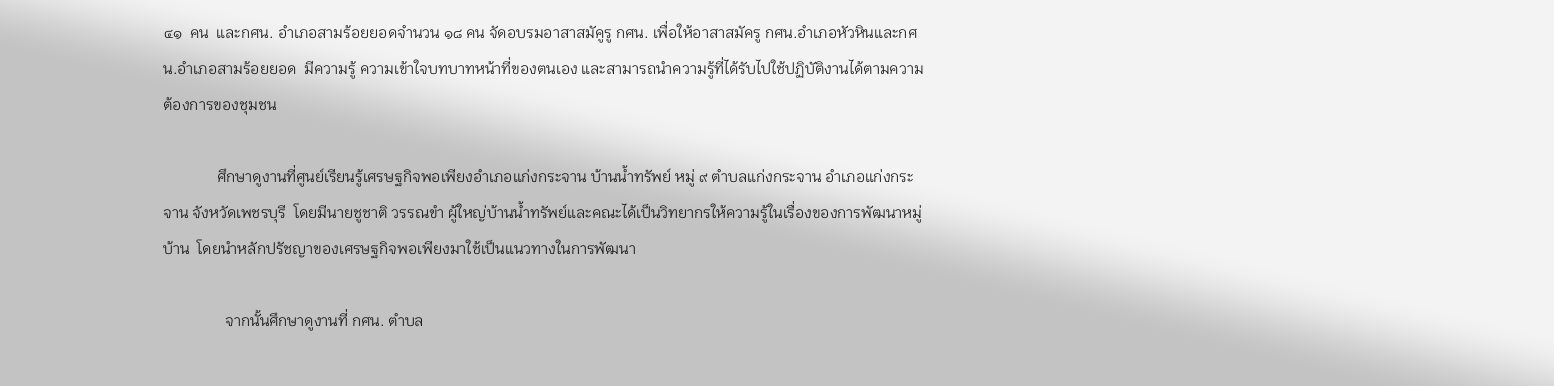๔๑  คน  และกศน. อำเภอสามร้อยยอดจำนวน ๑๘ คน จัดอบรมอาสาสมัคูรู กศน. เพื่อให้อาสาสมัครู กศน.อำเภอหัวหินและกศน.อำเภอสามร้อยยอด  มีความรู้ ความเข้าใจบทบาทหน้าที่ของตนเอง และสามารถนำความรู้ที่ได้รับไปใช้ปฏิบัติงานได้ตามความต้องการของชุมชน

              ศึกษาดูงานที่ศูนย์เรียนรู้เศรษฐกิจพอเพียงอำเภอแก่งกระจาน บ้านน้ำทรัพย์ หมู่ ๙ ตำบลแก่งกระจาน อำเภอแก่งกระจาน จังหวัดเพชรบุรี  โดยมีนายชูชาติ วรรณขำ ผู้ใหญ่บ้านน้ำทรัพย์และคณะได้เป็นวิทยากรให้ความรู้ในเรื่องของการพัฒนาหมู่บ้าน  โดยนำหลักปรัชญาของเศรษฐกิจพอเพียงมาใช้เป็นแนวทางในการพัฒนา

                จากนั้นศึกษาดูงานที่ กศน. ตำบล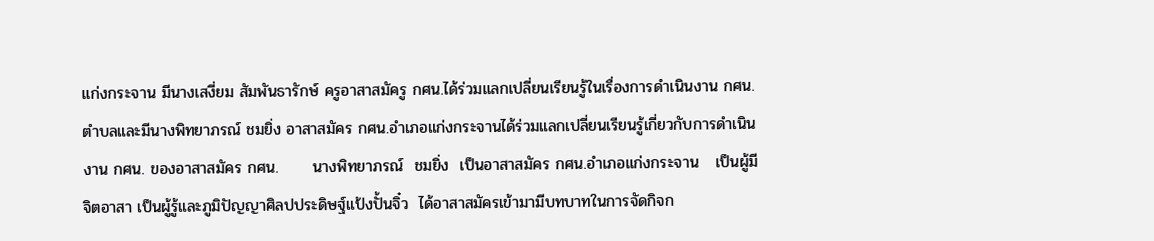แก่งกระจาน มีนางเสงี่ยม สัมพันธารักษ์ ครูอาสาสมัครู กศน.ได้ร่วมแลกเปลี่ยนเรียนรู้ในเรื่องการดำเนินงาน กศน.ตำบลและมีนางพิทยาภรณ์ ชมยิ่ง อาสาสมัคร กศน.อำเภอแก่งกระจานได้ร่วมแลกเปลี่ยนเรียนรู้เกี่ยวกับการดำเนินงาน กศน. ของอาสาสมัคร กศน.      นางพิทยาภรณ์  ชมยิ่ง  เป็นอาสาสมัคร กศน.อำเภอแก่งกระจาน   เป็นผู้มีจิตอาสา เป็นผู้รู้และภูมิปัญญาศิลปประดิษฐ์แป้งปั้นจิ๋ว  ได้อาสาสมัครเข้ามามีบทบาทในการจัดกิจก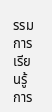รรมการเรียนรู้การ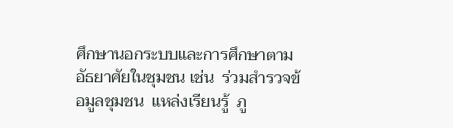ศึกษานอกระบบและการศึกษาตามอัธยาศัยในชุมชน เช่น  ร่วมสำรวจข้อมูลชุมชน  แหล่งเรียนรู้  ภู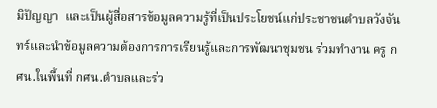มิปัญญา  และเป็นผู้สื่อสารข้อมูลความรู้ที่เป็นประโยชน์แก่ประชาชนตำบลวังจันทร์และนำข้อมูลความต้องการการเรียนรู้และการพัฒนาชุมชน ร่วมทำงาน ครู กศน.ในพื้นที่ กศน.ตำบลและร่ว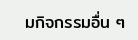มกิจกรรมอื่น ๆ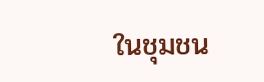ในชุมชน